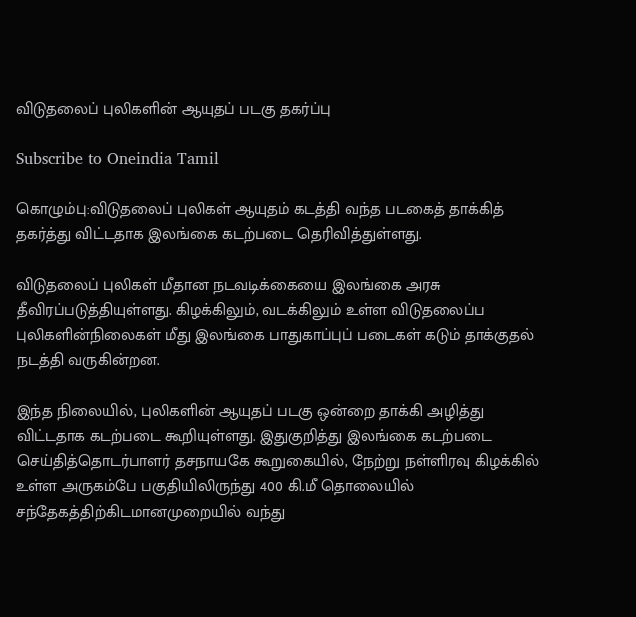விடுதலைப் புலிகளின் ஆயுதப் படகு தகர்ப்பு

Subscribe to Oneindia Tamil

கொழும்பு:விடுதலைப் புலிகள் ஆயுதம் கடத்தி வந்த படகைத் தாக்கித் தகர்த்து விட்டதாக இலங்கை கடற்படை தெரிவித்துள்ளது.

விடுதலைப் புலிகள் மீதான நடவடிக்கையை இலங்கை அரசு தீவிரப்படுத்தியுள்ளது. கிழக்கிலும், வடக்கிலும் உள்ள விடுதலைப்ப புலிகளின்நிலைகள் மீது இலங்கை பாதுகாப்புப் படைகள் கடும் தாக்குதல் நடத்தி வருகின்றன.

இந்த நிலையில், புலிகளின் ஆயுதப் படகு ஒன்றை தாக்கி அழித்து விட்டதாக கடற்படை கூறியுள்ளது. இதுகுறித்து இலங்கை கடற்படை செய்தித்தொடர்பாளர் தசநாயகே கூறுகையில், நேற்று நள்ளிரவு கிழக்கில் உள்ள அருகம்பே பகுதியிலிருந்து 400 கி.மீ தொலையில் சந்தேகத்திற்கிடமானமுறையில் வந்து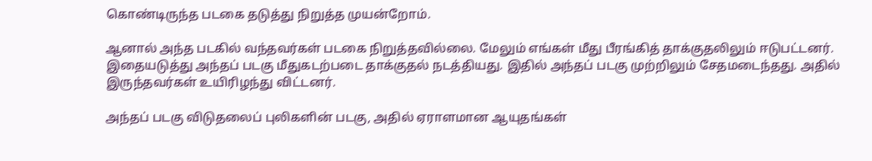கொண்டிருந்த படகை தடுத்து நிறுத்த முயன்றோம்.

ஆனால் அந்த படகில் வந்தவர்கள் படகை நிறுத்தவில்லை. மேலும் எங்கள் மீது பீரங்கித் தாக்குதலிலும் ஈடுபட்டனர். இதையடுத்து அந்தப் படகு மீதுகடற்படை தாக்குதல் நடத்தியது. இதில் அந்தப் படகு முற்றிலும் சேதமடைந்தது. அதில் இருந்தவர்கள் உயிரிழந்து விட்டனர்.

அந்தப் படகு விடுதலைப் புலிகளின் படகு, அதில் ஏராளமான ஆயுதங்கள்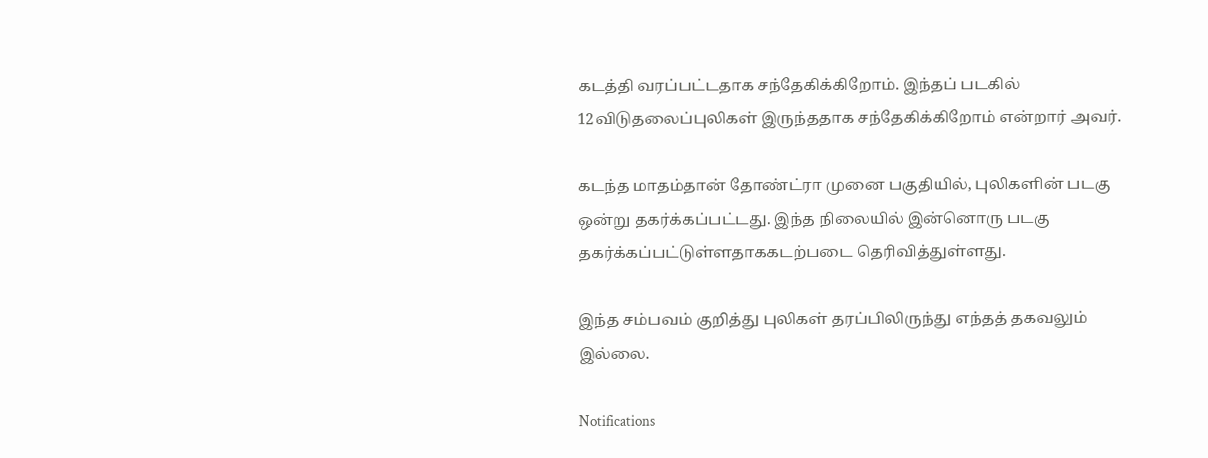கடத்தி வரப்பட்டதாக சந்தேகிக்கிறோம். இந்தப் படகில் 12விடுதலைப்புலிகள் இருந்ததாக சந்தேகிக்கிறோம் என்றார் அவர்.

கடந்த மாதம்தான் தோண்ட்ரா முனை பகுதியில், புலிகளின் படகு ஒன்று தகர்க்கப்பட்டது. இந்த நிலையில் இன்னொரு படகு தகர்க்கப்பட்டுள்ளதாககடற்படை தெரிவித்துள்ளது.

இந்த சம்பவம் குறித்து புலிகள் தரப்பிலிருந்து எந்தத் தகவலும் இல்லை.

Notifications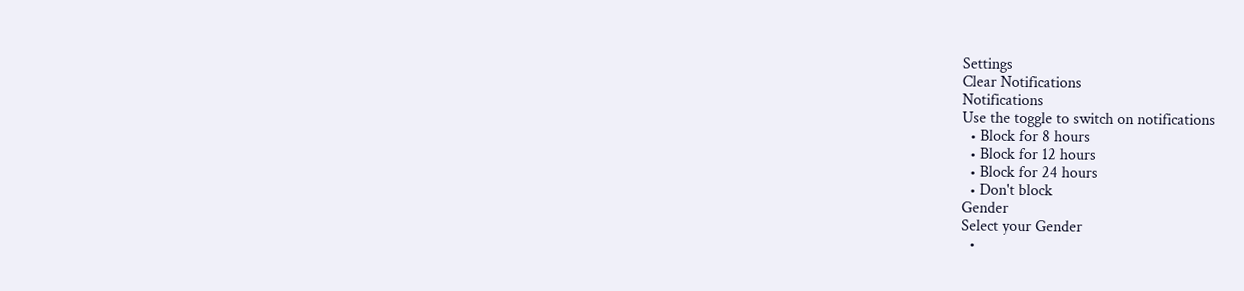Settings
Clear Notifications
Notifications
Use the toggle to switch on notifications
  • Block for 8 hours
  • Block for 12 hours
  • Block for 24 hours
  • Don't block
Gender
Select your Gender
  •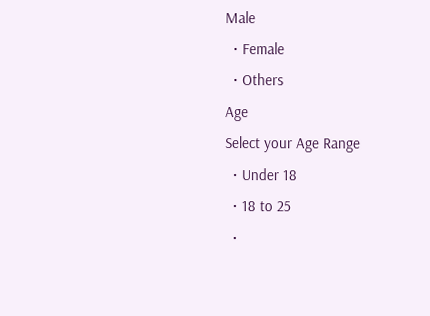Male
  • Female
  • Others
Age
Select your Age Range
  • Under 18
  • 18 to 25
  •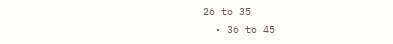26 to 35
  • 36 to 45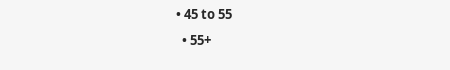• 45 to 55
  • 55+